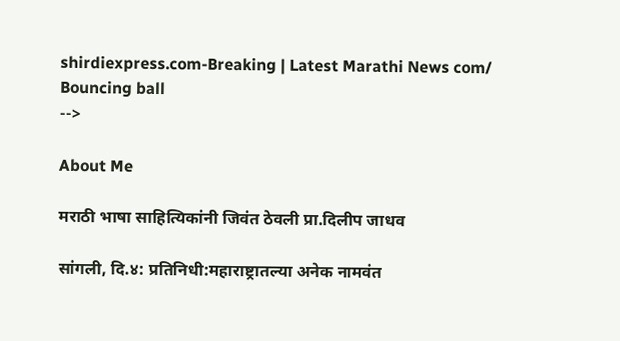shirdiexpress.com-Breaking | Latest Marathi News com/
Bouncing ball
-->

About Me

मराठी भाषा साहित्यिकांनी जिवंत ठेवली प्रा.दिलीप जाधव

सांगली, दि.४: प्रतिनिधी:महाराष्ट्रातल्या अनेक नामवंत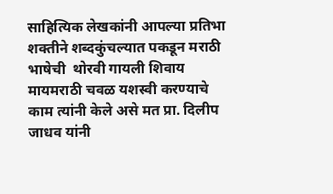साहित्यिक लेखकांनी आपल्या प्रतिभा शक्तीने शब्दकुंचल्यात पकडून मराठी भाषेची  थोरवी गायली शिवाय मायमराठी चवळ यशस्वी करण्याचे काम त्यांनी केले असे मत प्रा. दिलीप जाधव यांनी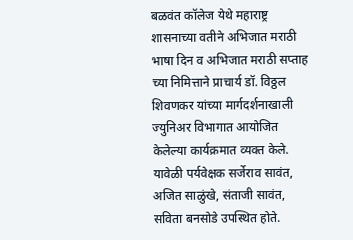बळवंत कॉलेज येथे महाराष्ट्र शासनाच्या वतीने अभिजात मराठी भाषा दिन व अभिजात मराठी सप्ताह च्या निमित्ताने प्राचार्य डॉ. विठ्ठल शिवणकर यांच्या मार्गदर्शनाखाली ज्युनिअर विभागात आयोजित केलेल्या कार्यक्रमात व्यक्त केले. यावेळी पर्यवेक्षक सर्जेराव सावंत, अजित साळुंखे, संताजी सावंत, सविता बनसोडे उपस्थित होते.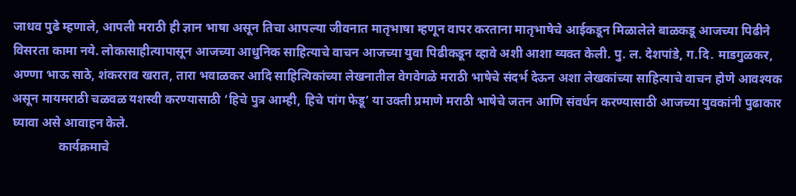जाधव पुढे म्हणाले, आपली मराठी ही ज्ञान भाषा असून तिचा आपल्या जीवनात मातृभाषा म्हणून वापर करताना मातृभाषेचे आईकडून मिळालेले बाळकडू आजच्या पिढीने विसरता कामा नये. लोकासाहीत्यापासून आजच्या आधुनिक साहित्याचे वाचन आजच्या युवा पिढीकडून व्हावे अशी आशा व्यक्त केली. पु. ल. देशपांडे, ग.दि. माडगुळकर, अण्णा भाऊ साठे, शंकरराव खरात, तारा भवाळकर आदि साहित्यिकांच्या लेखनातील वेगवेगळे मराठी भाषेचे संदर्भ देऊन अशा लेखकांच्या साहित्याचे वाचन होणे आवश्यक असून मायमराठी चळवळ यशस्वी करण्यासाठी ‘हिचे पुत्र आम्ही, हिचे पांग फेडू’ या उक्ती प्रमाणे मराठी भाषेचे जतन आणि संवर्धन करण्यासाठी आजच्या युवकांनी पुढाकार घ्यावा असे आवाहन केले.
               कार्यक्रमाचे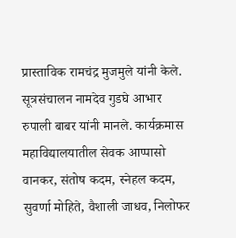प्रास्ताविक रामचंद्र मुजमुले यांनी केले. सूत्रसंचालन नामदेव गुडघे आभार रुपाली बाबर यांनी मानले. कार्यक्रमास महाविद्यालयातील सेवक आप्पासो वानकर, संतोष कदम, स्नेहल कदम, सुवर्णा मोहिते, वैशाली जाधव, निलोफर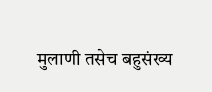मुलाणी तसेच बहुसंख्य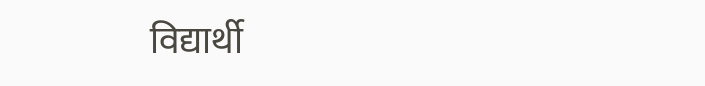विद्यार्थी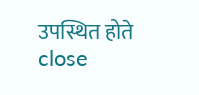उपस्थित होते
close